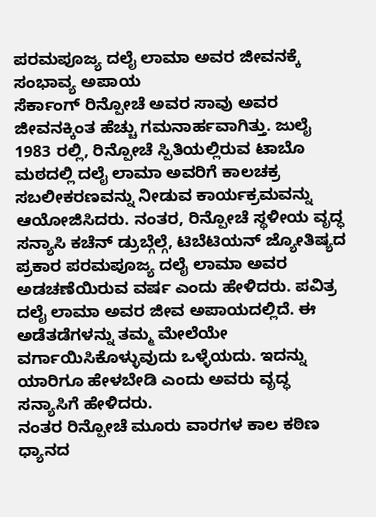ಪರಮಪೂಜ್ಯ ದಲೈ ಲಾಮಾ ಅವರ ಜೀವನಕ್ಕೆ ಸಂಭಾವ್ಯ ಅಪಾಯ
ಸೆರ್ಕಾಂಗ್ ರಿನ್ಪೋಚೆ ಅವರ ಸಾವು ಅವರ ಜೀವನಕ್ಕಿಂತ ಹೆಚ್ಚು ಗಮನಾರ್ಹವಾಗಿತ್ತು. ಜುಲೈ 1983 ರಲ್ಲಿ, ರಿನ್ಪೋಚೆ ಸ್ಪಿತಿಯಲ್ಲಿರುವ ಟಾಬೊ ಮಠದಲ್ಲಿ ದಲೈ ಲಾಮಾ ಅವರಿಗೆ ಕಾಲಚಕ್ರ ಸಬಲೀಕರಣವನ್ನು ನೀಡುವ ಕಾರ್ಯಕ್ರಮವನ್ನು ಆಯೋಜಿಸಿದರು. ನಂತರ, ರಿನ್ಪೋಚೆ ಸ್ಥಳೀಯ ವೃದ್ಧ ಸನ್ಯಾಸಿ ಕಚೆನ್ ಡ್ರುಬ್ಗೆಲ್ಗೆ, ಟಿಬೆಟಿಯನ್ ಜ್ಯೋತಿಷ್ಯದ ಪ್ರಕಾರ ಪರಮಪೂಜ್ಯ ದಲೈ ಲಾಮಾ ಅವರ ಅಡಚಣೆಯಿರುವ ವರ್ಷ ಎಂದು ಹೇಳಿದರು. ಪವಿತ್ರ ದಲೈ ಲಾಮಾ ಅವರ ಜೀವ ಅಪಾಯದಲ್ಲಿದೆ. ಈ ಅಡೆತಡೆಗಳನ್ನು ತಮ್ಮ ಮೇಲೆಯೇ ವರ್ಗಾಯಿಸಿಕೊಳ್ಳುವುದು ಒಳ್ಳೆಯದು. ಇದನ್ನು ಯಾರಿಗೂ ಹೇಳಬೇಡಿ ಎಂದು ಅವರು ವೃದ್ಧ ಸನ್ಯಾಸಿಗೆ ಹೇಳಿದರು.
ನಂತರ ರಿನ್ಪೋಚೆ ಮೂರು ವಾರಗಳ ಕಾಲ ಕಠಿಣ ಧ್ಯಾನದ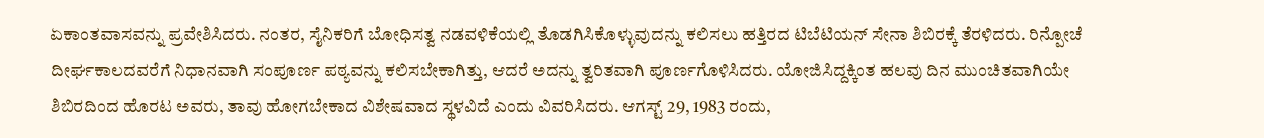ಏಕಾಂತವಾಸವನ್ನು ಪ್ರವೇಶಿಸಿದರು. ನಂತರ, ಸೈನಿಕರಿಗೆ ಬೋಧಿಸತ್ವ ನಡವಳಿಕೆಯಲ್ಲಿ ತೊಡಗಿಸಿಕೊಳ್ಳುವುದನ್ನು ಕಲಿಸಲು ಹತ್ತಿರದ ಟಿಬೆಟಿಯನ್ ಸೇನಾ ಶಿಬಿರಕ್ಕೆ ತೆರಳಿದರು. ರಿನ್ಪೋಚೆ ದೀರ್ಘಕಾಲದವರೆಗೆ ನಿಧಾನವಾಗಿ ಸಂಪೂರ್ಣ ಪಠ್ಯವನ್ನು ಕಲಿಸಬೇಕಾಗಿತ್ತು, ಆದರೆ ಅದನ್ನು ತ್ವರಿತವಾಗಿ ಪೂರ್ಣಗೊಳಿಸಿದರು. ಯೋಜಿಸಿದ್ದಕ್ಕಿಂತ ಹಲವು ದಿನ ಮುಂಚಿತವಾಗಿಯೇ ಶಿಬಿರದಿಂದ ಹೊರಟ ಅವರು, ತಾವು ಹೋಗಬೇಕಾದ ವಿಶೇಷವಾದ ಸ್ಥಳವಿದೆ ಎಂದು ವಿವರಿಸಿದರು. ಆಗಸ್ಟ್ 29, 1983 ರಂದು,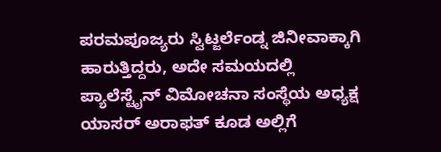ಪರಮಪೂಜ್ಯರು ಸ್ವಿಟ್ಜರ್ಲೆಂಡ್ನ ಜಿನೀವಾಕ್ಕಾಗಿ ಹಾರುತ್ತಿದ್ದರು, ಅದೇ ಸಮಯದಲ್ಲಿ ಪ್ಯಾಲೆಸ್ಟೈನ್ ವಿಮೋಚನಾ ಸಂಸ್ಥೆಯ ಅಧ್ಯಕ್ಷ ಯಾಸರ್ ಅರಾಫತ್ ಕೂಡ ಅಲ್ಲಿಗೆ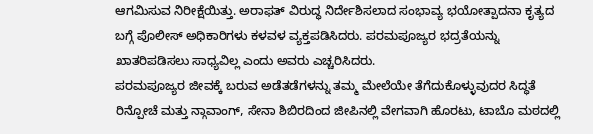ಆಗಮಿಸುವ ನಿರೀಕ್ಷೆಯಿತ್ತು. ಅರಾಫತ್ ವಿರುದ್ಧ ನಿರ್ದೇಶಿಸಲಾದ ಸಂಭಾವ್ಯ ಭಯೋತ್ಪಾದನಾ ಕೃತ್ಯದ ಬಗ್ಗೆ ಪೊಲೀಸ್ ಅಧಿಕಾರಿಗಳು ಕಳವಳ ವ್ಯಕ್ತಪಡಿಸಿದರು. ಪರಮಪೂಜ್ಯರ ಭದ್ರತೆಯನ್ನು ಖಾತರಿಪಡಿಸಲು ಸಾಧ್ಯವಿಲ್ಲ ಎಂದು ಅವರು ಎಚ್ಚರಿಸಿದರು.
ಪರಮಪೂಜ್ಯರ ಜೀವಕ್ಕೆ ಬರುವ ಅಡೆತಡೆಗಳನ್ನು ತಮ್ಮ ಮೇಲೆಯೇ ತೆಗೆದುಕೊಳ್ಳುವುದರ ಸಿದ್ಧತೆ
ರಿನ್ಪೋಚೆ ಮತ್ತು ನ್ಗಾವಾಂಗ್, ಸೇನಾ ಶಿಬಿರದಿಂದ ಜೀಪಿನಲ್ಲಿ ವೇಗವಾಗಿ ಹೊರಟು, ಟಾಬೊ ಮಠದಲ್ಲಿ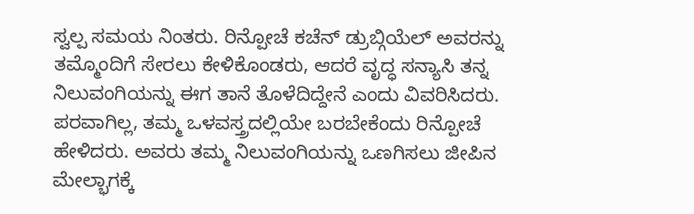ಸ್ವಲ್ಪ ಸಮಯ ನಿಂತರು. ರಿನ್ಪೋಚೆ ಕಚೆನ್ ಡ್ರುಬ್ಗಿಯೆಲ್ ಅವರನ್ನು ತಮ್ಮೊಂದಿಗೆ ಸೇರಲು ಕೇಳಿಕೊಂಡರು, ಆದರೆ ವೃದ್ಧ ಸನ್ಯಾಸಿ ತನ್ನ ನಿಲುವಂಗಿಯನ್ನು ಈಗ ತಾನೆ ತೊಳೆದಿದ್ದೇನೆ ಎಂದು ವಿವರಿಸಿದರು. ಪರವಾಗಿಲ್ಲ, ತಮ್ಮ ಒಳವಸ್ತ್ರದಲ್ಲಿಯೇ ಬರಬೇಕೆಂದು ರಿನ್ಪೋಚೆ ಹೇಳಿದರು. ಅವರು ತಮ್ಮ ನಿಲುವಂಗಿಯನ್ನು ಒಣಗಿಸಲು ಜೀಪಿನ ಮೇಲ್ಭಾಗಕ್ಕೆ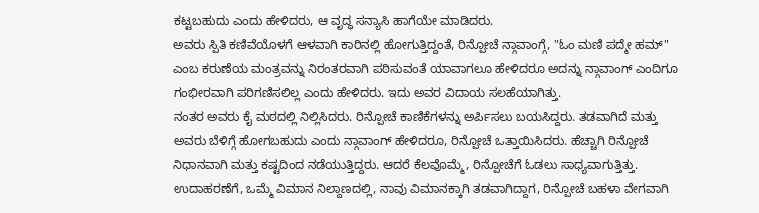ಕಟ್ಟಬಹುದು ಎಂದು ಹೇಳಿದರು, ಆ ವೃದ್ಧ ಸನ್ಯಾಸಿ ಹಾಗೆಯೇ ಮಾಡಿದರು.
ಅವರು ಸ್ಪಿತಿ ಕಣಿವೆಯೊಳಗೆ ಆಳವಾಗಿ ಕಾರಿನಲ್ಲಿ ಹೋಗುತ್ತಿದ್ದಂತೆ, ರಿನ್ಪೋಚೆ ನ್ಗಾವಾಂಗ್ಗೆ, "ಓಂ ಮಣಿ ಪದ್ಮೇ ಹಮ್" ಎಂಬ ಕರುಣೆಯ ಮಂತ್ರವನ್ನು ನಿರಂತರವಾಗಿ ಪಠಿಸುವಂತೆ ಯಾವಾಗಲೂ ಹೇಳಿದರೂ ಅದನ್ನು ನ್ಗಾವಾಂಗ್ ಎಂದಿಗೂ ಗಂಭೀರವಾಗಿ ಪರಿಗಣಿಸಲಿಲ್ಲ ಎಂದು ಹೇಳಿದರು. ಇದು ಅವರ ವಿದಾಯ ಸಲಹೆಯಾಗಿತ್ತು.
ನಂತರ ಅವರು ಕೈ ಮಠದಲ್ಲಿ ನಿಲ್ಲಿಸಿದರು. ರಿನ್ಪೋಚೆ ಕಾಣಿಕೆಗಳನ್ನು ಅರ್ಪಿಸಲು ಬಯಸಿದ್ದರು. ತಡವಾಗಿದೆ ಮತ್ತು ಅವರು ಬೆಳಿಗ್ಗೆ ಹೋಗಬಹುದು ಎಂದು ನ್ಗಾವಾಂಗ್ ಹೇಳಿದರೂ, ರಿನ್ಪೋಚೆ ಒತ್ತಾಯಿಸಿದರು. ಹೆಚ್ಚಾಗಿ ರಿನ್ಪೋಚೆ ನಿಧಾನವಾಗಿ ಮತ್ತು ಕಷ್ಟದಿಂದ ನಡೆಯುತ್ತಿದ್ದರು. ಆದರೆ ಕೆಲವೊಮ್ಮೆ, ರಿನ್ಪೋಚೆಗೆ ಓಡಲು ಸಾಧ್ಯವಾಗುತ್ತಿತ್ತು. ಉದಾಹರಣೆಗೆ, ಒಮ್ಮೆ ವಿಮಾನ ನಿಲ್ದಾಣದಲ್ಲಿ, ನಾವು ವಿಮಾನಕ್ಕಾಗಿ ತಡವಾಗಿದ್ದಾಗ, ರಿನ್ಪೋಚೆ ಬಹಳಾ ವೇಗವಾಗಿ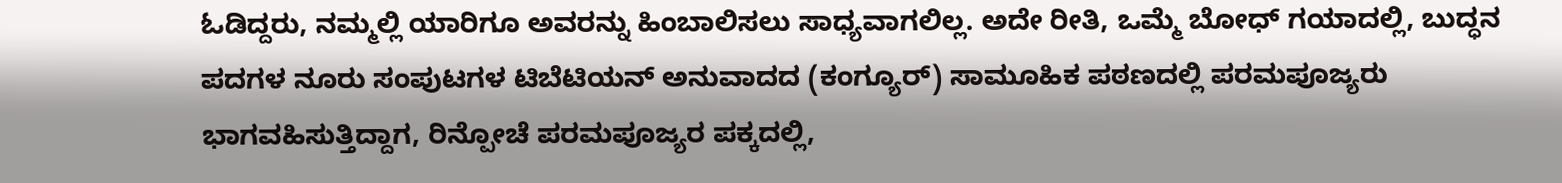ಓಡಿದ್ದರು, ನಮ್ಮಲ್ಲಿ ಯಾರಿಗೂ ಅವರನ್ನು ಹಿಂಬಾಲಿಸಲು ಸಾಧ್ಯವಾಗಲಿಲ್ಲ. ಅದೇ ರೀತಿ, ಒಮ್ಮೆ ಬೋಧ್ ಗಯಾದಲ್ಲಿ, ಬುದ್ಧನ ಪದಗಳ ನೂರು ಸಂಪುಟಗಳ ಟಿಬೆಟಿಯನ್ ಅನುವಾದದ (ಕಂಗ್ಯೂರ್) ಸಾಮೂಹಿಕ ಪಠಣದಲ್ಲಿ ಪರಮಪೂಜ್ಯರು ಭಾಗವಹಿಸುತ್ತಿದ್ದಾಗ, ರಿನ್ಪೋಚೆ ಪರಮಪೂಜ್ಯರ ಪಕ್ಕದಲ್ಲಿ,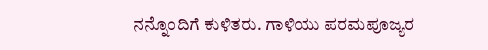ನನ್ನೊಂದಿಗೆ ಕುಳಿತರು. ಗಾಳಿಯು ಪರಮಪೂಜ್ಯರ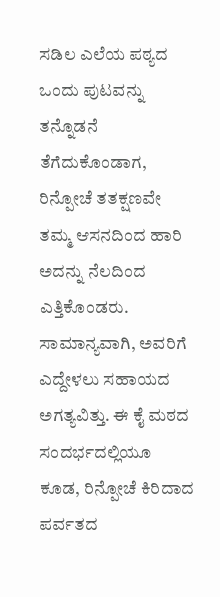ಸಡಿಲ ಎಲೆಯ ಪಠ್ಯದ ಒಂದು ಪುಟವನ್ನು ತನ್ನೊಡನೆ ತೆಗೆದುಕೊಂಡಾಗ, ರಿನ್ಪೋಚೆ ತತಕ್ಷಣವೇ ತಮ್ಮ ಆಸನದಿಂದ ಹಾರಿ ಅದನ್ನು ನೆಲದಿಂದ ಎತ್ತಿಕೊಂಡರು. ಸಾಮಾನ್ಯವಾಗಿ, ಅವರಿಗೆ ಎದ್ದೇಳಲು ಸಹಾಯದ ಅಗತ್ಯವಿತ್ತು. ಈ ಕೈ ಮಠದ ಸಂದರ್ಭದಲ್ಲಿಯೂ ಕೂಡ, ರಿನ್ಪೋಚೆ ಕಿರಿದಾದ ಪರ್ವತದ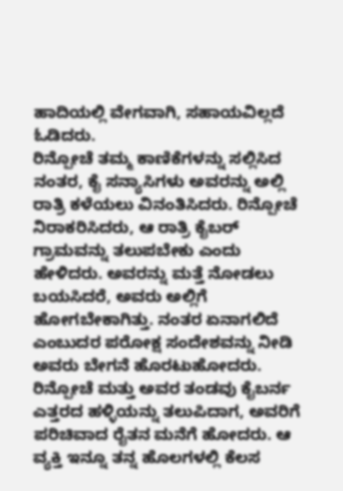ಹಾದಿಯಲ್ಲಿ ವೇಗವಾಗಿ, ಸಹಾಯವಿಲ್ಲದೆ ಓಡಿದರು.
ರಿನ್ಪೋಚೆ ತಮ್ಮ ಕಾಣಿಕೆಗಳನ್ನು ಸಲ್ಲಿಸಿದ ನಂತರ, ಕೈ ಸನ್ಯಾಸಿಗಳು ಅವರನ್ನು ಅಲ್ಲಿ ರಾತ್ರಿ ಕಳೆಯಲು ವಿನಂತಿಸಿದರು. ರಿನ್ಪೋಚೆ ನಿರಾಕರಿಸಿದರು, ಆ ರಾತ್ರಿ ಕೈಬರ್ ಗ್ರಾಮವನ್ನು ತಲುಪಬೇಕು ಎಂದು ಹೇಳಿದರು. ಅವರನ್ನು ಮತ್ತೆ ನೋಡಲು ಬಯಸಿದರೆ, ಅವರು ಅಲ್ಲಿಗೆ ಹೋಗಬೇಕಾಗಿತ್ತು. ನಂತರ ಏನಾಗಲಿದೆ ಎಂಬುದರ ಪರೋಕ್ಷ ಸಂದೇಶವನ್ನು ನೀಡಿ ಅವರು ಬೇಗನೆ ಹೊರಟುಹೋದರು.
ರಿನ್ಪೋಚೆ ಮತ್ತು ಅವರ ತಂಡವು ಕೈಬರ್ನ ಎತ್ತರದ ಹಳ್ಳಿಯನ್ನು ತಲುಪಿದಾಗ, ಅವರಿಗೆ ಪರಿಚಿವಾದ ರೈತನ ಮನೆಗೆ ಹೋದರು. ಆ ವ್ಯಕ್ತಿ ಇನ್ನೂ ತನ್ನ ಹೊಲಗಳಲ್ಲಿ ಕೆಲಸ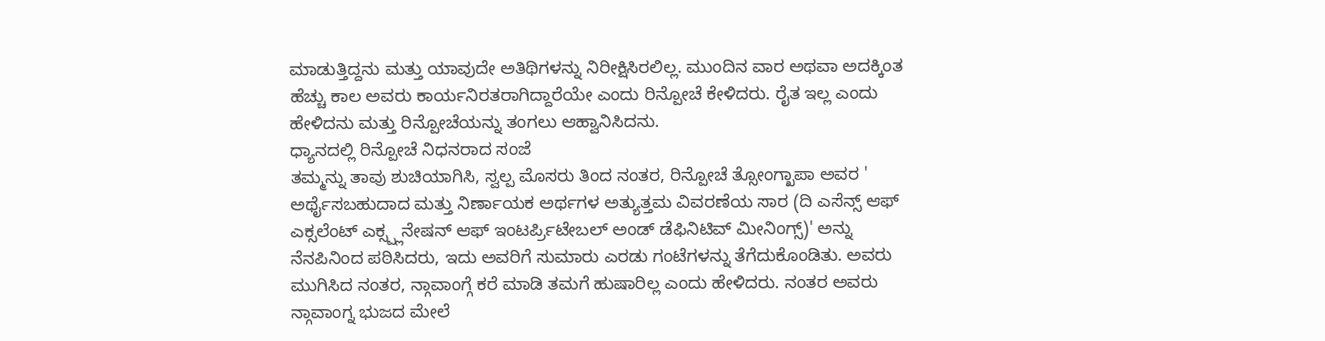ಮಾಡುತ್ತಿದ್ದನು ಮತ್ತು ಯಾವುದೇ ಅತಿಥಿಗಳನ್ನು ನಿರೀಕ್ಷಿಸಿರಲಿಲ್ಲ. ಮುಂದಿನ ವಾರ ಅಥವಾ ಅದಕ್ಕಿಂತ ಹೆಚ್ಚು ಕಾಲ ಅವರು ಕಾರ್ಯನಿರತರಾಗಿದ್ದಾರೆಯೇ ಎಂದು ರಿನ್ಪೋಚೆ ಕೇಳಿದರು. ರೈತ ಇಲ್ಲ ಎಂದು ಹೇಳಿದನು ಮತ್ತು ರಿನ್ಪೋಚೆಯನ್ನು ತಂಗಲು ಆಹ್ವಾನಿಸಿದನು.
ಧ್ಯಾನದಲ್ಲಿ ರಿನ್ಪೋಚೆ ನಿಧನರಾದ ಸಂಜೆ
ತಮ್ಮನ್ನು ತಾವು ಶುಚಿಯಾಗಿಸಿ, ಸ್ವಲ್ಪ ಮೊಸರು ತಿಂದ ನಂತರ, ರಿನ್ಪೋಚೆ ತ್ಸೋಂಗ್ಖಾಪಾ ಅವರ ' ಅರ್ಥೈಸಬಹುದಾದ ಮತ್ತು ನಿರ್ಣಾಯಕ ಅರ್ಥಗಳ ಅತ್ಯುತ್ತಮ ವಿವರಣೆಯ ಸಾರ (ದಿ ಎಸೆನ್ಸ್ ಆಫ್ ಎಕ್ಸಲೆಂಟ್ ಎಕ್ಸ್ಪ್ಲನೇಷನ್ ಆಫ್ ಇಂಟರ್ಪ್ರಿಟೇಬಲ್ ಅಂಡ್ ಡೆಫಿನಿಟಿವ್ ಮೀನಿಂಗ್ಸ್)' ಅನ್ನು ನೆನಪಿನಿಂದ ಪಠಿಸಿದರು, ಇದು ಅವರಿಗೆ ಸುಮಾರು ಎರಡು ಗಂಟೆಗಳನ್ನು ತೆಗೆದುಕೊಂಡಿತು. ಅವರು ಮುಗಿಸಿದ ನಂತರ, ನ್ಗಾವಾಂಗ್ಗೆ ಕರೆ ಮಾಡಿ ತಮಗೆ ಹುಷಾರಿಲ್ಲ ಎಂದು ಹೇಳಿದರು. ನಂತರ ಅವರು ನ್ಗಾವಾಂಗ್ನ ಭುಜದ ಮೇಲೆ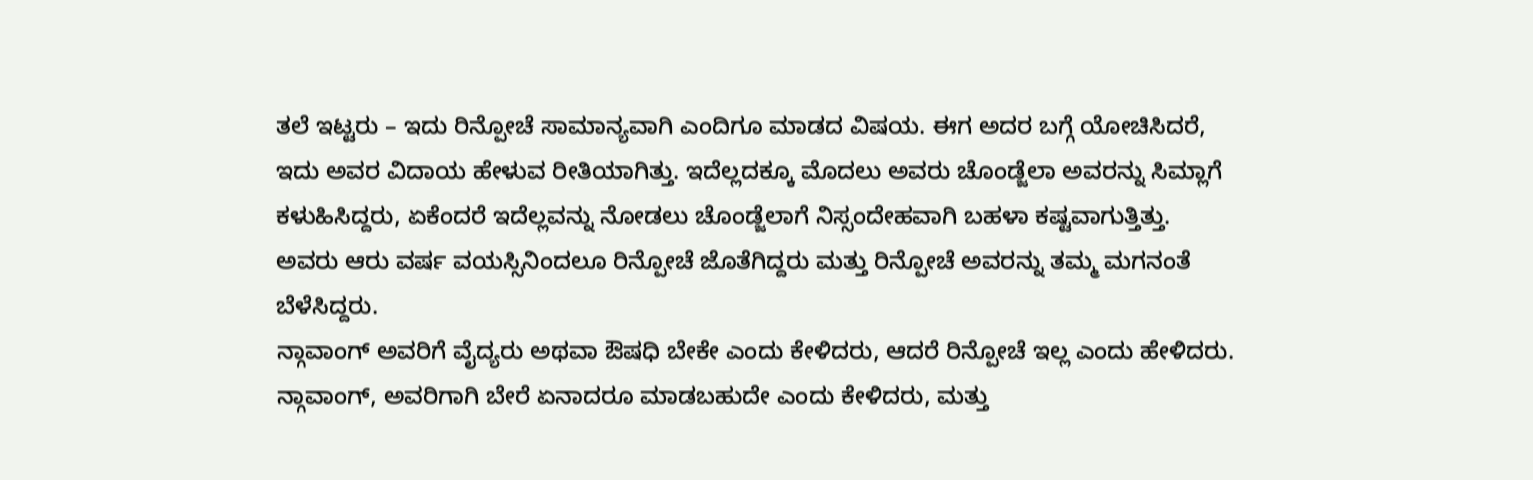ತಲೆ ಇಟ್ಟರು – ಇದು ರಿನ್ಪೋಚೆ ಸಾಮಾನ್ಯವಾಗಿ ಎಂದಿಗೂ ಮಾಡದ ವಿಷಯ. ಈಗ ಅದರ ಬಗ್ಗೆ ಯೋಚಿಸಿದರೆ, ಇದು ಅವರ ವಿದಾಯ ಹೇಳುವ ರೀತಿಯಾಗಿತ್ತು. ಇದೆಲ್ಲದಕ್ಕೂ ಮೊದಲು ಅವರು ಚೊಂಡ್ಜೆಲಾ ಅವರನ್ನು ಸಿಮ್ಲಾಗೆ ಕಳುಹಿಸಿದ್ದರು, ಏಕೆಂದರೆ ಇದೆಲ್ಲವನ್ನು ನೋಡಲು ಚೊಂಡ್ಜೆಲಾಗೆ ನಿಸ್ಸಂದೇಹವಾಗಿ ಬಹಳಾ ಕಷ್ಟವಾಗುತ್ತಿತ್ತು. ಅವರು ಆರು ವರ್ಷ ವಯಸ್ಸಿನಿಂದಲೂ ರಿನ್ಪೋಚೆ ಜೊತೆಗಿದ್ದರು ಮತ್ತು ರಿನ್ಪೋಚೆ ಅವರನ್ನು ತಮ್ಮ ಮಗನಂತೆ ಬೆಳೆಸಿದ್ದರು.
ನ್ಗಾವಾಂಗ್ ಅವರಿಗೆ ವೈದ್ಯರು ಅಥವಾ ಔಷಧಿ ಬೇಕೇ ಎಂದು ಕೇಳಿದರು, ಆದರೆ ರಿನ್ಪೋಚೆ ಇಲ್ಲ ಎಂದು ಹೇಳಿದರು. ನ್ಗಾವಾಂಗ್, ಅವರಿಗಾಗಿ ಬೇರೆ ಏನಾದರೂ ಮಾಡಬಹುದೇ ಎಂದು ಕೇಳಿದರು, ಮತ್ತು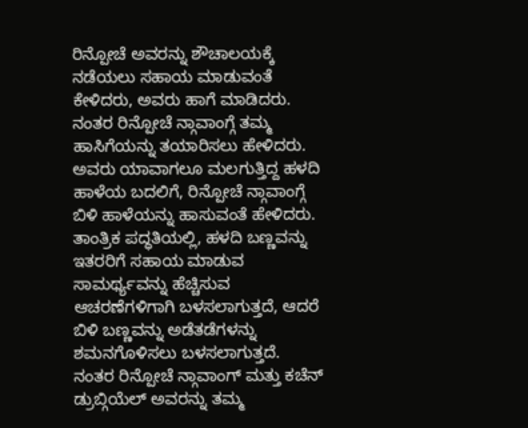ರಿನ್ಪೋಚೆ ಅವರನ್ನು ಶೌಚಾಲಯಕ್ಕೆ ನಡೆಯಲು ಸಹಾಯ ಮಾಡುವಂತೆ ಕೇಳಿದರು, ಅವರು ಹಾಗೆ ಮಾಡಿದರು. ನಂತರ ರಿನ್ಪೋಚೆ ನ್ಗಾವಾಂಗ್ಗೆ ತಮ್ಮ ಹಾಸಿಗೆಯನ್ನು ತಯಾರಿಸಲು ಹೇಳಿದರು. ಅವರು ಯಾವಾಗಲೂ ಮಲಗುತ್ತಿದ್ದ ಹಳದಿ ಹಾಳೆಯ ಬದಲಿಗೆ, ರಿನ್ಪೋಚೆ ನ್ಗಾವಾಂಗ್ಗೆ ಬಿಳಿ ಹಾಳೆಯನ್ನು ಹಾಸುವಂತೆ ಹೇಳಿದರು. ತಾಂತ್ರಿಕ ಪದ್ಧತಿಯಲ್ಲಿ, ಹಳದಿ ಬಣ್ಣವನ್ನು ಇತರರಿಗೆ ಸಹಾಯ ಮಾಡುವ ಸಾಮರ್ಥ್ಯವನ್ನು ಹೆಚ್ಚಿಸುವ ಆಚರಣೆಗಳಿಗಾಗಿ ಬಳಸಲಾಗುತ್ತದೆ, ಆದರೆ ಬಿಳಿ ಬಣ್ಣವನ್ನು ಅಡೆತಡೆಗಳನ್ನು ಶಮನಗೊಳಿಸಲು ಬಳಸಲಾಗುತ್ತದೆ.
ನಂತರ ರಿನ್ಪೋಚೆ ನ್ಗಾವಾಂಗ್ ಮತ್ತು ಕಚೆನ್ ಡ್ರುಬ್ಗಿಯೆಲ್ ಅವರನ್ನು ತಮ್ಮ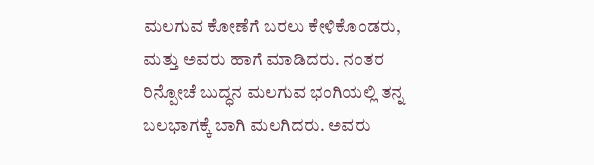ಮಲಗುವ ಕೋಣೆಗೆ ಬರಲು ಕೇಳಿಕೊಂಡರು, ಮತ್ತು ಅವರು ಹಾಗೆ ಮಾಡಿದರು. ನಂತರ ರಿನ್ಪೋಚೆ ಬುದ್ಧನ ಮಲಗುವ ಭಂಗಿಯಲ್ಲಿ ತನ್ನ ಬಲಭಾಗಕ್ಕೆ ಬಾಗಿ ಮಲಗಿದರು. ಅವರು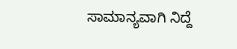ಸಾಮಾನ್ಯವಾಗಿ ನಿದ್ದೆ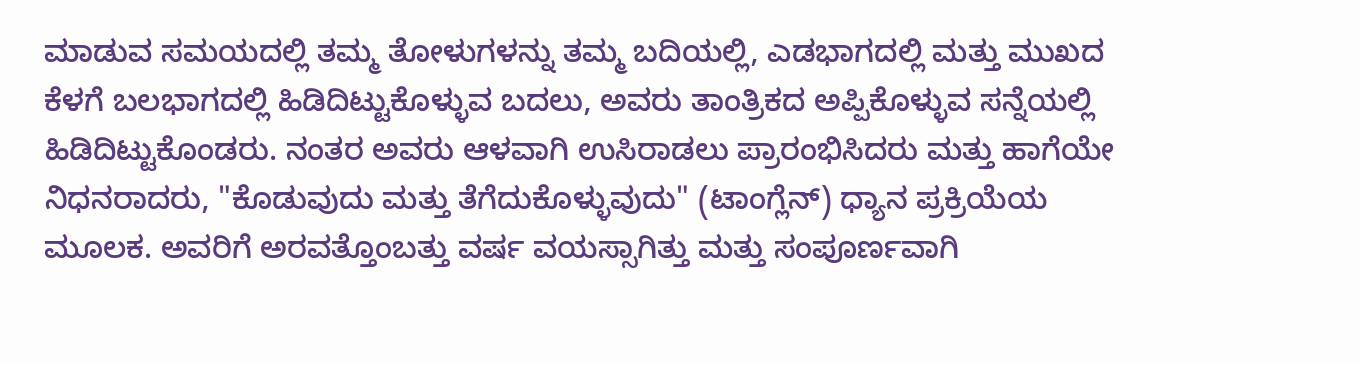ಮಾಡುವ ಸಮಯದಲ್ಲಿ ತಮ್ಮ ತೋಳುಗಳನ್ನು ತಮ್ಮ ಬದಿಯಲ್ಲಿ, ಎಡಭಾಗದಲ್ಲಿ ಮತ್ತು ಮುಖದ ಕೆಳಗೆ ಬಲಭಾಗದಲ್ಲಿ ಹಿಡಿದಿಟ್ಟುಕೊಳ್ಳುವ ಬದಲು, ಅವರು ತಾಂತ್ರಿಕದ ಅಪ್ಪಿಕೊಳ್ಳುವ ಸನ್ನೆಯಲ್ಲಿ ಹಿಡಿದಿಟ್ಟುಕೊಂಡರು. ನಂತರ ಅವರು ಆಳವಾಗಿ ಉಸಿರಾಡಲು ಪ್ರಾರಂಭಿಸಿದರು ಮತ್ತು ಹಾಗೆಯೇ ನಿಧನರಾದರು, "ಕೊಡುವುದು ಮತ್ತು ತೆಗೆದುಕೊಳ್ಳುವುದು" (ಟಾಂಗ್ಲೆನ್) ಧ್ಯಾನ ಪ್ರಕ್ರಿಯೆಯ ಮೂಲಕ. ಅವರಿಗೆ ಅರವತ್ತೊಂಬತ್ತು ವರ್ಷ ವಯಸ್ಸಾಗಿತ್ತು ಮತ್ತು ಸಂಪೂರ್ಣವಾಗಿ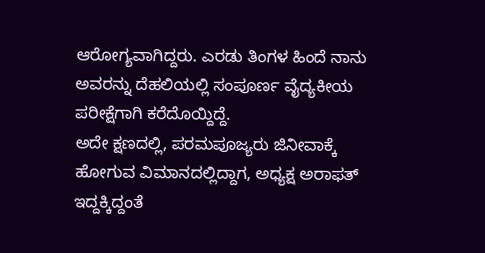ಆರೋಗ್ಯವಾಗಿದ್ದರು. ಎರಡು ತಿಂಗಳ ಹಿಂದೆ ನಾನು ಅವರನ್ನು ದೆಹಲಿಯಲ್ಲಿ ಸಂಪೂರ್ಣ ವೈದ್ಯಕೀಯ ಪರೀಕ್ಷೆಗಾಗಿ ಕರೆದೊಯ್ದಿದ್ದೆ.
ಅದೇ ಕ್ಷಣದಲ್ಲಿ, ಪರಮಪೂಜ್ಯರು ಜಿನೀವಾಕ್ಕೆ ಹೋಗುವ ವಿಮಾನದಲ್ಲಿದ್ದಾಗ, ಅಧ್ಯಕ್ಷ ಅರಾಫತ್ ಇದ್ದಕ್ಕಿದ್ದಂತೆ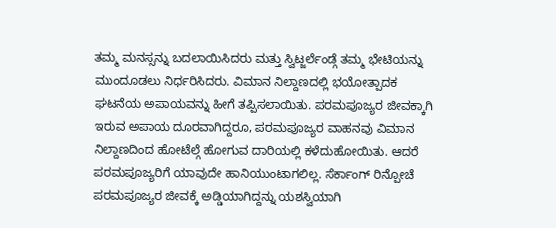ತಮ್ಮ ಮನಸ್ಸನ್ನು ಬದಲಾಯಿಸಿದರು ಮತ್ತು ಸ್ವಿಟ್ಜರ್ಲೆಂಡ್ಗೆ ತಮ್ಮ ಭೇಟಿಯನ್ನು ಮುಂದೂಡಲು ನಿರ್ಧರಿಸಿದರು. ವಿಮಾನ ನಿಲ್ದಾಣದಲ್ಲಿ ಭಯೋತ್ಪಾದಕ ಘಟನೆಯ ಅಪಾಯವನ್ನು ಹೀಗೆ ತಪ್ಪಿಸಲಾಯಿತು. ಪರಮಪೂಜ್ಯರ ಜೀವಕ್ಕಾಗಿ ಇರುವ ಅಪಾಯ ದೂರವಾಗಿದ್ದರೂ, ಪರಮಪೂಜ್ಯರ ವಾಹನವು ವಿಮಾನ ನಿಲ್ದಾಣದಿಂದ ಹೋಟೆಲ್ಗೆ ಹೋಗುವ ದಾರಿಯಲ್ಲಿ ಕಳೆದುಹೋಯಿತು. ಆದರೆ ಪರಮಪೂಜ್ಯರಿಗೆ ಯಾವುದೇ ಹಾನಿಯುಂಟಾಗಲಿಲ್ಲ. ಸೆರ್ಕಾಂಗ್ ರಿನ್ಪೋಚೆ ಪರಮಪೂಜ್ಯರ ಜೀವಕ್ಕೆ ಅಡ್ಡಿಯಾಗಿದ್ದನ್ನು ಯಶಸ್ವಿಯಾಗಿ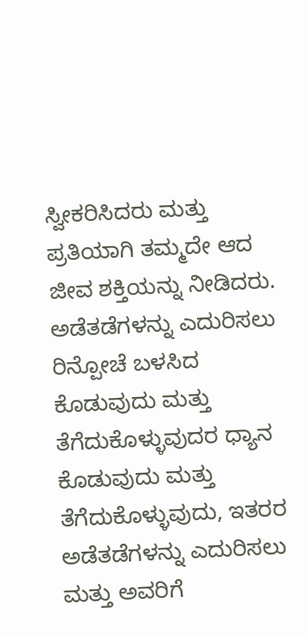ಸ್ವೀಕರಿಸಿದರು ಮತ್ತು ಪ್ರತಿಯಾಗಿ ತಮ್ಮದೇ ಆದ ಜೀವ ಶಕ್ತಿಯನ್ನು ನೀಡಿದರು.
ಅಡೆತಡೆಗಳನ್ನು ಎದುರಿಸಲು ರಿನ್ಪೋಚೆ ಬಳಸಿದ ಕೊಡುವುದು ಮತ್ತು ತೆಗೆದುಕೊಳ್ಳುವುದರ ಧ್ಯಾನ
ಕೊಡುವುದು ಮತ್ತು ತೆಗೆದುಕೊಳ್ಳುವುದು, ಇತರರ ಅಡೆತಡೆಗಳನ್ನು ಎದುರಿಸಲು ಮತ್ತು ಅವರಿಗೆ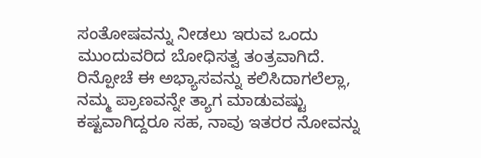ಸಂತೋಷವನ್ನು ನೀಡಲು ಇರುವ ಒಂದು ಮುಂದುವರಿದ ಬೋಧಿಸತ್ವ ತಂತ್ರವಾಗಿದೆ. ರಿನ್ಪೋಚೆ ಈ ಅಭ್ಯಾಸವನ್ನು ಕಲಿಸಿದಾಗಲೆಲ್ಲಾ, ನಮ್ಮ ಪ್ರಾಣವನ್ನೇ ತ್ಯಾಗ ಮಾಡುವಷ್ಟು ಕಷ್ಟವಾಗಿದ್ದರೂ ಸಹ, ನಾವು ಇತರರ ನೋವನ್ನು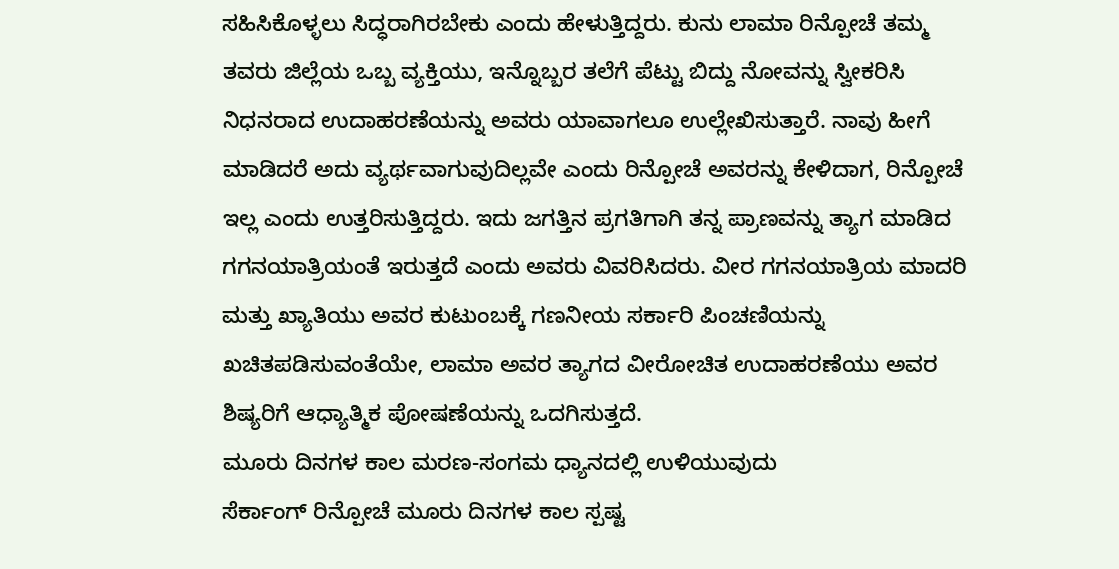ಸಹಿಸಿಕೊಳ್ಳಲು ಸಿದ್ಧರಾಗಿರಬೇಕು ಎಂದು ಹೇಳುತ್ತಿದ್ದರು. ಕುನು ಲಾಮಾ ರಿನ್ಪೋಚೆ ತಮ್ಮ ತವರು ಜಿಲ್ಲೆಯ ಒಬ್ಬ ವ್ಯಕ್ತಿಯು, ಇನ್ನೊಬ್ಬರ ತಲೆಗೆ ಪೆಟ್ಟು ಬಿದ್ದು ನೋವನ್ನು ಸ್ವೀಕರಿಸಿ ನಿಧನರಾದ ಉದಾಹರಣೆಯನ್ನು ಅವರು ಯಾವಾಗಲೂ ಉಲ್ಲೇಖಿಸುತ್ತಾರೆ. ನಾವು ಹೀಗೆ ಮಾಡಿದರೆ ಅದು ವ್ಯರ್ಥವಾಗುವುದಿಲ್ಲವೇ ಎಂದು ರಿನ್ಪೋಚೆ ಅವರನ್ನು ಕೇಳಿದಾಗ, ರಿನ್ಪೋಚೆ ಇಲ್ಲ ಎಂದು ಉತ್ತರಿಸುತ್ತಿದ್ದರು. ಇದು ಜಗತ್ತಿನ ಪ್ರಗತಿಗಾಗಿ ತನ್ನ ಪ್ರಾಣವನ್ನು ತ್ಯಾಗ ಮಾಡಿದ ಗಗನಯಾತ್ರಿಯಂತೆ ಇರುತ್ತದೆ ಎಂದು ಅವರು ವಿವರಿಸಿದರು. ವೀರ ಗಗನಯಾತ್ರಿಯ ಮಾದರಿ ಮತ್ತು ಖ್ಯಾತಿಯು ಅವರ ಕುಟುಂಬಕ್ಕೆ ಗಣನೀಯ ಸರ್ಕಾರಿ ಪಿಂಚಣಿಯನ್ನು ಖಚಿತಪಡಿಸುವಂತೆಯೇ, ಲಾಮಾ ಅವರ ತ್ಯಾಗದ ವೀರೋಚಿತ ಉದಾಹರಣೆಯು ಅವರ ಶಿಷ್ಯರಿಗೆ ಆಧ್ಯಾತ್ಮಿಕ ಪೋಷಣೆಯನ್ನು ಒದಗಿಸುತ್ತದೆ.
ಮೂರು ದಿನಗಳ ಕಾಲ ಮರಣ-ಸಂಗಮ ಧ್ಯಾನದಲ್ಲಿ ಉಳಿಯುವುದು
ಸೆರ್ಕಾಂಗ್ ರಿನ್ಪೋಚೆ ಮೂರು ದಿನಗಳ ಕಾಲ ಸ್ಪಷ್ಟ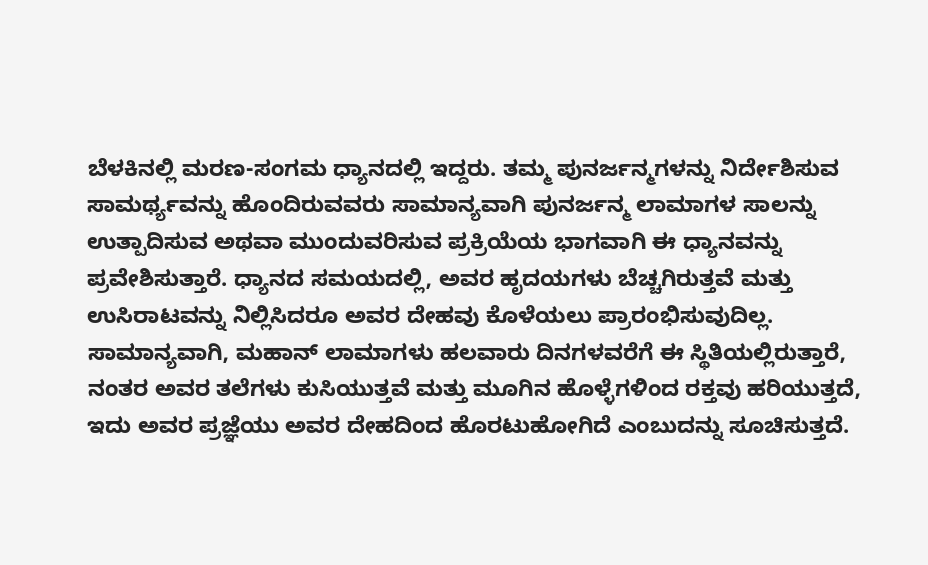ಬೆಳಕಿನಲ್ಲಿ ಮರಣ-ಸಂಗಮ ಧ್ಯಾನದಲ್ಲಿ ಇದ್ದರು. ತಮ್ಮ ಪುನರ್ಜನ್ಮಗಳನ್ನು ನಿರ್ದೇಶಿಸುವ ಸಾಮರ್ಥ್ಯವನ್ನು ಹೊಂದಿರುವವರು ಸಾಮಾನ್ಯವಾಗಿ ಪುನರ್ಜನ್ಮ ಲಾಮಾಗಳ ಸಾಲನ್ನು ಉತ್ಪಾದಿಸುವ ಅಥವಾ ಮುಂದುವರಿಸುವ ಪ್ರಕ್ರಿಯೆಯ ಭಾಗವಾಗಿ ಈ ಧ್ಯಾನವನ್ನು ಪ್ರವೇಶಿಸುತ್ತಾರೆ. ಧ್ಯಾನದ ಸಮಯದಲ್ಲಿ, ಅವರ ಹೃದಯಗಳು ಬೆಚ್ಚಗಿರುತ್ತವೆ ಮತ್ತು ಉಸಿರಾಟವನ್ನು ನಿಲ್ಲಿಸಿದರೂ ಅವರ ದೇಹವು ಕೊಳೆಯಲು ಪ್ರಾರಂಭಿಸುವುದಿಲ್ಲ. ಸಾಮಾನ್ಯವಾಗಿ, ಮಹಾನ್ ಲಾಮಾಗಳು ಹಲವಾರು ದಿನಗಳವರೆಗೆ ಈ ಸ್ಥಿತಿಯಲ್ಲಿರುತ್ತಾರೆ, ನಂತರ ಅವರ ತಲೆಗಳು ಕುಸಿಯುತ್ತವೆ ಮತ್ತು ಮೂಗಿನ ಹೊಳ್ಳೆಗಳಿಂದ ರಕ್ತವು ಹರಿಯುತ್ತದೆ, ಇದು ಅವರ ಪ್ರಜ್ಞೆಯು ಅವರ ದೇಹದಿಂದ ಹೊರಟುಹೋಗಿದೆ ಎಂಬುದನ್ನು ಸೂಚಿಸುತ್ತದೆ.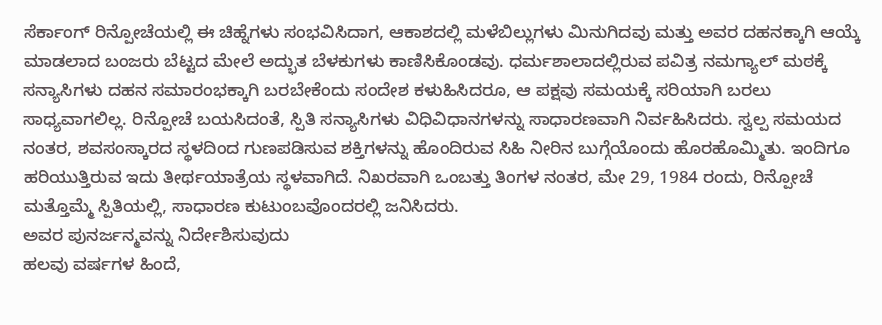ಸೆರ್ಕಾಂಗ್ ರಿನ್ಪೋಚೆಯಲ್ಲಿ ಈ ಚಿಹ್ನೆಗಳು ಸಂಭವಿಸಿದಾಗ, ಆಕಾಶದಲ್ಲಿ ಮಳೆಬಿಲ್ಲುಗಳು ಮಿನುಗಿದವು ಮತ್ತು ಅವರ ದಹನಕ್ಕಾಗಿ ಆಯ್ಕೆ ಮಾಡಲಾದ ಬಂಜರು ಬೆಟ್ಟದ ಮೇಲೆ ಅದ್ಭುತ ಬೆಳಕುಗಳು ಕಾಣಿಸಿಕೊಂಡವು. ಧರ್ಮಶಾಲಾದಲ್ಲಿರುವ ಪವಿತ್ರ ನಮಗ್ಯಾಲ್ ಮಠಕ್ಕೆ ಸನ್ಯಾಸಿಗಳು ದಹನ ಸಮಾರಂಭಕ್ಕಾಗಿ ಬರಬೇಕೆಂದು ಸಂದೇಶ ಕಳುಹಿಸಿದರೂ, ಆ ಪಕ್ಷವು ಸಮಯಕ್ಕೆ ಸರಿಯಾಗಿ ಬರಲು ಸಾಧ್ಯವಾಗಲಿಲ್ಲ. ರಿನ್ಪೋಚೆ ಬಯಸಿದಂತೆ, ಸ್ಪಿತಿ ಸನ್ಯಾಸಿಗಳು ವಿಧಿವಿಧಾನಗಳನ್ನು ಸಾಧಾರಣವಾಗಿ ನಿರ್ವಹಿಸಿದರು. ಸ್ವಲ್ಪ ಸಮಯದ ನಂತರ, ಶವಸಂಸ್ಕಾರದ ಸ್ಥಳದಿಂದ ಗುಣಪಡಿಸುವ ಶಕ್ತಿಗಳನ್ನು ಹೊಂದಿರುವ ಸಿಹಿ ನೀರಿನ ಬುಗ್ಗೆಯೊಂದು ಹೊರಹೊಮ್ಮಿತು. ಇಂದಿಗೂ ಹರಿಯುತ್ತಿರುವ ಇದು ತೀರ್ಥಯಾತ್ರೆಯ ಸ್ಥಳವಾಗಿದೆ. ನಿಖರವಾಗಿ ಒಂಬತ್ತು ತಿಂಗಳ ನಂತರ, ಮೇ 29, 1984 ರಂದು, ರಿನ್ಪೋಚೆ ಮತ್ತೊಮ್ಮೆ ಸ್ಪಿತಿಯಲ್ಲಿ, ಸಾಧಾರಣ ಕುಟುಂಬವೊಂದರಲ್ಲಿ ಜನಿಸಿದರು.
ಅವರ ಪುನರ್ಜನ್ಮವನ್ನು ನಿರ್ದೇಶಿಸುವುದು
ಹಲವು ವರ್ಷಗಳ ಹಿಂದೆ,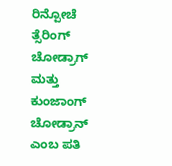ರಿನ್ಪೋಚೆ ತ್ಸೆರಿಂಗ್ ಚೋಡ್ರಾಗ್ ಮತ್ತು ಕುಂಜಾಂಗ್ ಚೋಡ್ರಾನ್ ಎಂಬ ಪತಿ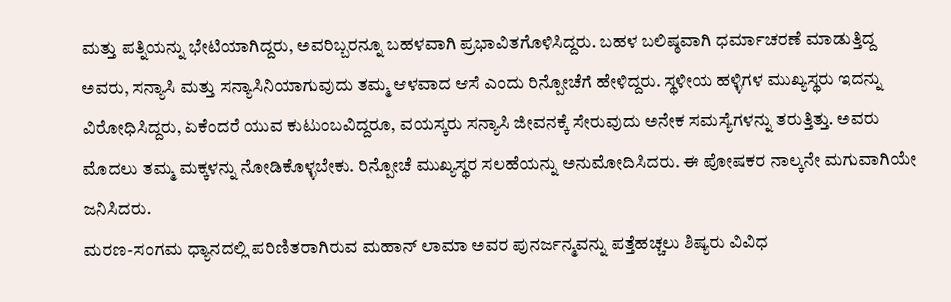ಮತ್ತು ಪತ್ನಿಯನ್ನು ಭೇಟಿಯಾಗಿದ್ದರು, ಅವರಿಬ್ಬರನ್ನೂ ಬಹಳವಾಗಿ ಪ್ರಭಾವಿತಗೊಳಿಸಿದ್ದರು. ಬಹಳ ಬಲಿಷ್ಠವಾಗಿ ಧರ್ಮಾಚರಣೆ ಮಾಡುತ್ತಿದ್ದ ಅವರು, ಸನ್ಯಾಸಿ ಮತ್ತು ಸನ್ಯಾಸಿನಿಯಾಗುವುದು ತಮ್ಮ ಆಳವಾದ ಆಸೆ ಎಂದು ರಿನ್ಪೋಚೆಗೆ ಹೇಳಿದ್ದರು. ಸ್ಥಳೀಯ ಹಳ್ಳಿಗಳ ಮುಖ್ಯಸ್ಥರು ಇದನ್ನು ವಿರೋಧಿಸಿದ್ದರು, ಏಕೆಂದರೆ ಯುವ ಕುಟುಂಬವಿದ್ದರೂ, ವಯಸ್ಕರು ಸನ್ಯಾಸಿ ಜೀವನಕ್ಕೆ ಸೇರುವುದು ಅನೇಕ ಸಮಸ್ಯೆಗಳನ್ನು ತರುತ್ತಿತ್ತು. ಅವರು ಮೊದಲು ತಮ್ಮ ಮಕ್ಕಳನ್ನು ನೋಡಿಕೊಳ್ಳಬೇಕು. ರಿನ್ಪೋಚೆ ಮುಖ್ಯಸ್ಥರ ಸಲಹೆಯನ್ನು ಅನುಮೋದಿಸಿದರು. ಈ ಪೋಷಕರ ನಾಲ್ಕನೇ ಮಗುವಾಗಿಯೇ ಜನಿಸಿದರು.
ಮರಣ-ಸಂಗಮ ಧ್ಯಾನದಲ್ಲಿ ಪರಿಣಿತರಾಗಿರುವ ಮಹಾನ್ ಲಾಮಾ ಅವರ ಪುನರ್ಜನ್ಮವನ್ನು ಪತ್ತೆಹಚ್ಚಲು ಶಿಷ್ಯರು ವಿವಿಧ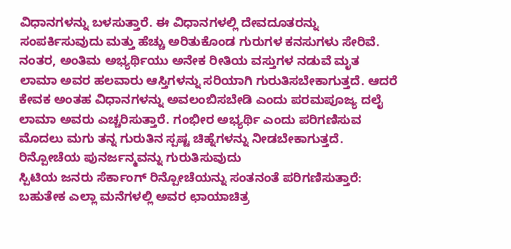ವಿಧಾನಗಳನ್ನು ಬಳಸುತ್ತಾರೆ. ಈ ವಿಧಾನಗಳಲ್ಲಿ ದೇವದೂತರನ್ನು ಸಂಪರ್ಕಿಸುವುದು ಮತ್ತು ಹೆಚ್ಚು ಅರಿತುಕೊಂಡ ಗುರುಗಳ ಕನಸುಗಳು ಸೇರಿವೆ. ನಂತರ, ಅಂತಿಮ ಅಭ್ಯರ್ಥಿಯು ಅನೇಕ ರೀತಿಯ ವಸ್ತುಗಳ ನಡುವೆ ಮೃತ ಲಾಮಾ ಅವರ ಹಲವಾರು ಆಸ್ತಿಗಳನ್ನು ಸರಿಯಾಗಿ ಗುರುತಿಸಬೇಕಾಗುತ್ತದೆ. ಆದರೆ ಕೇವಕ ಅಂತಹ ವಿಧಾನಗಳನ್ನು ಅವಲಂಬಿಸಬೇಡಿ ಎಂದು ಪರಮಪೂಜ್ಯ ದಲೈ ಲಾಮಾ ಅವರು ಎಚ್ಚರಿಸುತ್ತಾರೆ. ಗಂಭೀರ ಅಭ್ಯರ್ಥಿ ಎಂದು ಪರಿಗಣಿಸುವ ಮೊದಲು ಮಗು ತನ್ನ ಗುರುತಿನ ಸ್ಪಷ್ಟ ಚಿಹ್ನೆಗಳನ್ನು ನೀಡಬೇಕಾಗುತ್ತದೆ.
ರಿನ್ಪೋಚೆಯ ಪುನರ್ಜನ್ಮವನ್ನು ಗುರುತಿಸುವುದು
ಸ್ಪಿಟಿಯ ಜನರು ಸೆರ್ಕಾಂಗ್ ರಿನ್ಪೋಚೆಯನ್ನು ಸಂತನಂತೆ ಪರಿಗಣಿಸುತ್ತಾರೆ: ಬಹುತೇಕ ಎಲ್ಲಾ ಮನೆಗಳಲ್ಲಿ ಅವರ ಛಾಯಾಚಿತ್ರ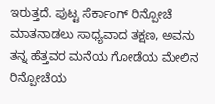ಇರುತ್ತದೆ. ಪುಟ್ಟ ಸೆರ್ಕಾಂಗ್ ರಿನ್ಪೋಚೆ ಮಾತನಾಡಲು ಸಾಧ್ಯವಾದ ತಕ್ಷಣ, ಅವನು ತನ್ನ ಹೆತ್ತವರ ಮನೆಯ ಗೋಡೆಯ ಮೇಲಿನ ರಿನ್ಪೋಚೆಯ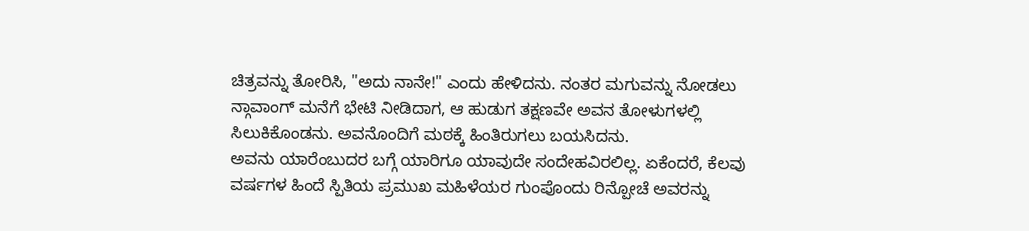ಚಿತ್ರವನ್ನು ತೋರಿಸಿ, "ಅದು ನಾನೇ!" ಎಂದು ಹೇಳಿದನು. ನಂತರ ಮಗುವನ್ನು ನೋಡಲು ನ್ಗಾವಾಂಗ್ ಮನೆಗೆ ಭೇಟಿ ನೀಡಿದಾಗ, ಆ ಹುಡುಗ ತಕ್ಷಣವೇ ಅವನ ತೋಳುಗಳಲ್ಲಿ ಸಿಲುಕಿಕೊಂಡನು. ಅವನೊಂದಿಗೆ ಮಠಕ್ಕೆ ಹಿಂತಿರುಗಲು ಬಯಸಿದನು.
ಅವನು ಯಾರೆಂಬುದರ ಬಗ್ಗೆ ಯಾರಿಗೂ ಯಾವುದೇ ಸಂದೇಹವಿರಲಿಲ್ಲ. ಏಕೆಂದರೆ, ಕೆಲವು ವರ್ಷಗಳ ಹಿಂದೆ ಸ್ಪಿತಿಯ ಪ್ರಮುಖ ಮಹಿಳೆಯರ ಗುಂಪೊಂದು ರಿನ್ಪೋಚೆ ಅವರನ್ನು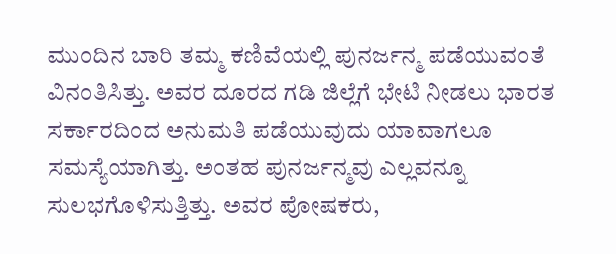ಮುಂದಿನ ಬಾರಿ ತಮ್ಮ ಕಣಿವೆಯಲ್ಲಿ ಪುನರ್ಜನ್ಮ ಪಡೆಯುವಂತೆ ವಿನಂತಿಸಿತ್ತು. ಅವರ ದೂರದ ಗಡಿ ಜಿಲ್ಲೆಗೆ ಭೇಟಿ ನೀಡಲು ಭಾರತ ಸರ್ಕಾರದಿಂದ ಅನುಮತಿ ಪಡೆಯುವುದು ಯಾವಾಗಲೂ ಸಮಸ್ಯೆಯಾಗಿತ್ತು. ಅಂತಹ ಪುನರ್ಜನ್ಮವು ಎಲ್ಲವನ್ನೂ ಸುಲಭಗೊಳಿಸುತ್ತಿತ್ತು. ಅವರ ಪೋಷಕರು,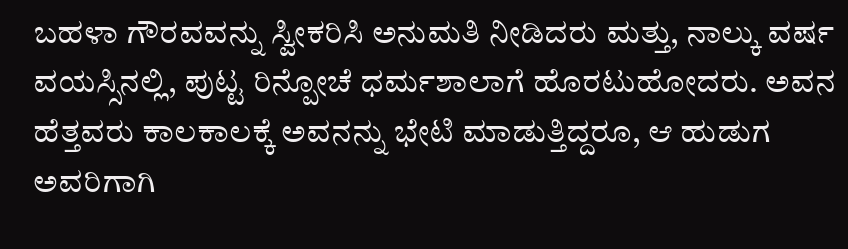ಬಹಳಾ ಗೌರವವನ್ನು ಸ್ವೀಕರಿಸಿ ಅನುಮತಿ ನೀಡಿದರು ಮತ್ತು, ನಾಲ್ಕು ವರ್ಷ ವಯಸ್ಸಿನಲ್ಲಿ, ಪುಟ್ಟ ರಿನ್ಪೋಚೆ ಧರ್ಮಶಾಲಾಗೆ ಹೊರಟುಹೋದರು. ಅವನ ಹೆತ್ತವರು ಕಾಲಕಾಲಕ್ಕೆ ಅವನನ್ನು ಭೇಟಿ ಮಾಡುತ್ತಿದ್ದರೂ, ಆ ಹುಡುಗ ಅವರಿಗಾಗಿ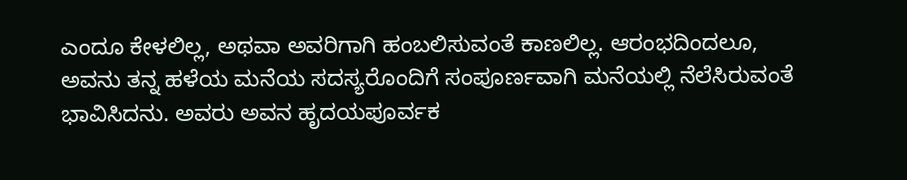ಎಂದೂ ಕೇಳಲಿಲ್ಲ, ಅಥವಾ ಅವರಿಗಾಗಿ ಹಂಬಲಿಸುವಂತೆ ಕಾಣಲಿಲ್ಲ. ಆರಂಭದಿಂದಲೂ, ಅವನು ತನ್ನ ಹಳೆಯ ಮನೆಯ ಸದಸ್ಯರೊಂದಿಗೆ ಸಂಪೂರ್ಣವಾಗಿ ಮನೆಯಲ್ಲಿ ನೆಲೆಸಿರುವಂತೆ ಭಾವಿಸಿದನು. ಅವರು ಅವನ ಹೃದಯಪೂರ್ವಕ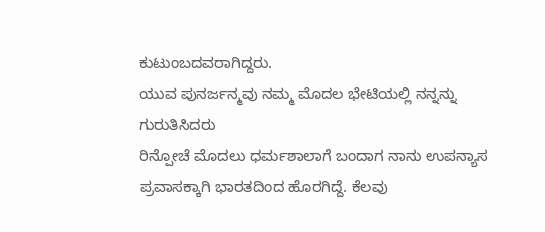ಕುಟುಂಬದವರಾಗಿದ್ದರು.
ಯುವ ಪುನರ್ಜನ್ಮವು ನಮ್ಮ ಮೊದಲ ಭೇಟಿಯಲ್ಲಿ ನನ್ನನ್ನು ಗುರುತಿಸಿದರು
ರಿನ್ಪೋಚೆ ಮೊದಲು ಧರ್ಮಶಾಲಾಗೆ ಬಂದಾಗ ನಾನು ಉಪನ್ಯಾಸ ಪ್ರವಾಸಕ್ಕಾಗಿ ಭಾರತದಿಂದ ಹೊರಗಿದ್ದೆ. ಕೆಲವು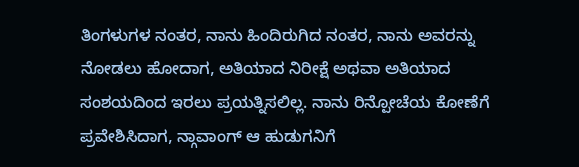ತಿಂಗಳುಗಳ ನಂತರ, ನಾನು ಹಿಂದಿರುಗಿದ ನಂತರ, ನಾನು ಅವರನ್ನು ನೋಡಲು ಹೋದಾಗ, ಅತಿಯಾದ ನಿರೀಕ್ಷೆ ಅಥವಾ ಅತಿಯಾದ ಸಂಶಯದಿಂದ ಇರಲು ಪ್ರಯತ್ನಿಸಲಿಲ್ಲ. ನಾನು ರಿನ್ಪೋಚೆಯ ಕೋಣೆಗೆ ಪ್ರವೇಶಿಸಿದಾಗ, ನ್ಗಾವಾಂಗ್ ಆ ಹುಡುಗನಿಗೆ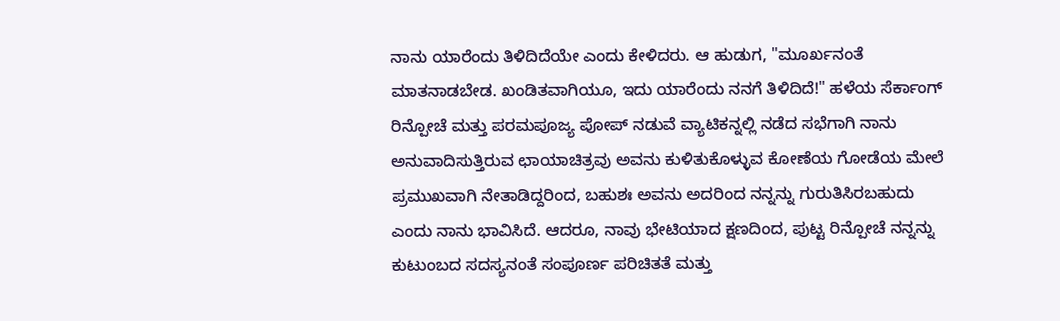ನಾನು ಯಾರೆಂದು ತಿಳಿದಿದೆಯೇ ಎಂದು ಕೇಳಿದರು. ಆ ಹುಡುಗ, "ಮೂರ್ಖನಂತೆ ಮಾತನಾಡಬೇಡ. ಖಂಡಿತವಾಗಿಯೂ, ಇದು ಯಾರೆಂದು ನನಗೆ ತಿಳಿದಿದೆ!" ಹಳೆಯ ಸೆರ್ಕಾಂಗ್ ರಿನ್ಪೋಚೆ ಮತ್ತು ಪರಮಪೂಜ್ಯ ಪೋಪ್ ನಡುವೆ ವ್ಯಾಟಿಕನ್ನಲ್ಲಿ ನಡೆದ ಸಭೆಗಾಗಿ ನಾನು ಅನುವಾದಿಸುತ್ತಿರುವ ಛಾಯಾಚಿತ್ರವು ಅವನು ಕುಳಿತುಕೊಳ್ಳುವ ಕೋಣೆಯ ಗೋಡೆಯ ಮೇಲೆ ಪ್ರಮುಖವಾಗಿ ನೇತಾಡಿದ್ದರಿಂದ, ಬಹುಶಃ ಅವನು ಅದರಿಂದ ನನ್ನನ್ನು ಗುರುತಿಸಿರಬಹುದು ಎಂದು ನಾನು ಭಾವಿಸಿದೆ. ಆದರೂ, ನಾವು ಭೇಟಿಯಾದ ಕ್ಷಣದಿಂದ, ಪುಟ್ಟ ರಿನ್ಪೋಚೆ ನನ್ನನ್ನು ಕುಟುಂಬದ ಸದಸ್ಯನಂತೆ ಸಂಪೂರ್ಣ ಪರಿಚಿತತೆ ಮತ್ತು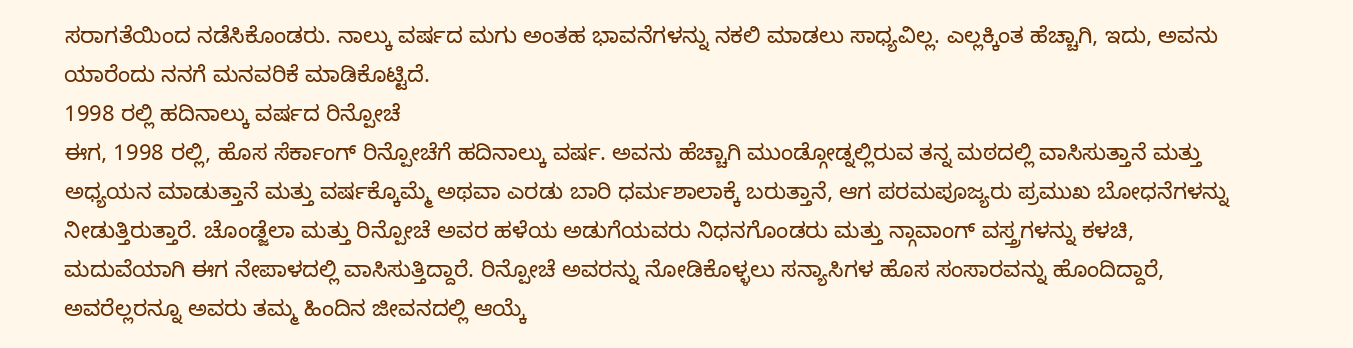ಸರಾಗತೆಯಿಂದ ನಡೆಸಿಕೊಂಡರು. ನಾಲ್ಕು ವರ್ಷದ ಮಗು ಅಂತಹ ಭಾವನೆಗಳನ್ನು ನಕಲಿ ಮಾಡಲು ಸಾಧ್ಯವಿಲ್ಲ. ಎಲ್ಲಕ್ಕಿಂತ ಹೆಚ್ಚಾಗಿ, ಇದು, ಅವನು ಯಾರೆಂದು ನನಗೆ ಮನವರಿಕೆ ಮಾಡಿಕೊಟ್ಟಿದೆ.
1998 ರಲ್ಲಿ ಹದಿನಾಲ್ಕು ವರ್ಷದ ರಿನ್ಪೋಚೆ
ಈಗ, 1998 ರಲ್ಲಿ, ಹೊಸ ಸೆರ್ಕಾಂಗ್ ರಿನ್ಪೋಚೆಗೆ ಹದಿನಾಲ್ಕು ವರ್ಷ. ಅವನು ಹೆಚ್ಚಾಗಿ ಮುಂಡ್ಗೋಡ್ನಲ್ಲಿರುವ ತನ್ನ ಮಠದಲ್ಲಿ ವಾಸಿಸುತ್ತಾನೆ ಮತ್ತು ಅಧ್ಯಯನ ಮಾಡುತ್ತಾನೆ ಮತ್ತು ವರ್ಷಕ್ಕೊಮ್ಮೆ ಅಥವಾ ಎರಡು ಬಾರಿ ಧರ್ಮಶಾಲಾಕ್ಕೆ ಬರುತ್ತಾನೆ, ಆಗ ಪರಮಪೂಜ್ಯರು ಪ್ರಮುಖ ಬೋಧನೆಗಳನ್ನು ನೀಡುತ್ತಿರುತ್ತಾರೆ. ಚೊಂಡ್ಜೆಲಾ ಮತ್ತು ರಿನ್ಪೋಚೆ ಅವರ ಹಳೆಯ ಅಡುಗೆಯವರು ನಿಧನಗೊಂಡರು ಮತ್ತು ನ್ಗಾವಾಂಗ್ ವಸ್ತ್ರಗಳನ್ನು ಕಳಚಿ, ಮದುವೆಯಾಗಿ ಈಗ ನೇಪಾಳದಲ್ಲಿ ವಾಸಿಸುತ್ತಿದ್ದಾರೆ. ರಿನ್ಪೋಚೆ ಅವರನ್ನು ನೋಡಿಕೊಳ್ಳಲು ಸನ್ಯಾಸಿಗಳ ಹೊಸ ಸಂಸಾರವನ್ನು ಹೊಂದಿದ್ದಾರೆ, ಅವರೆಲ್ಲರನ್ನೂ ಅವರು ತಮ್ಮ ಹಿಂದಿನ ಜೀವನದಲ್ಲಿ ಆಯ್ಕೆ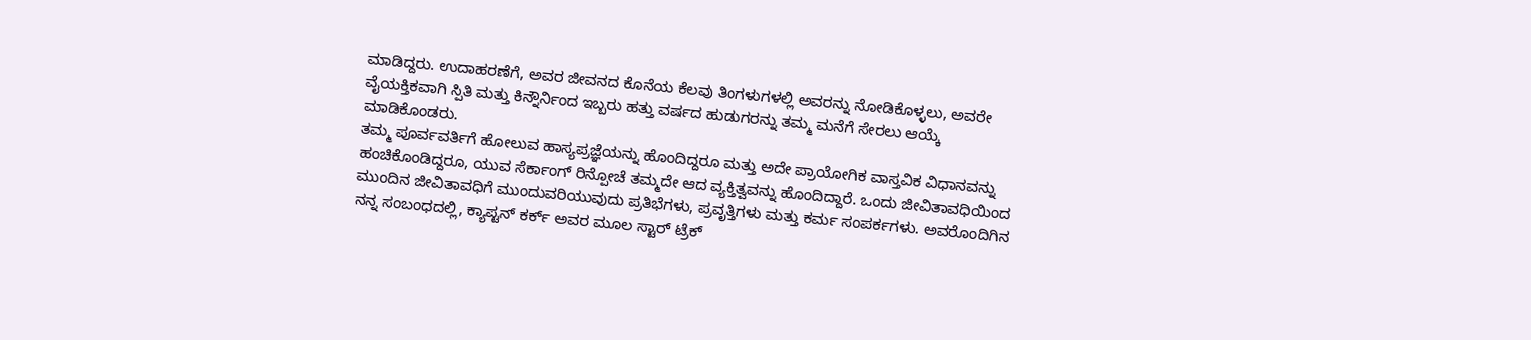ಮಾಡಿದ್ದರು. ಉದಾಹರಣೆಗೆ, ಅವರ ಜೀವನದ ಕೊನೆಯ ಕೆಲವು ತಿಂಗಳುಗಳಲ್ಲಿ ಅವರನ್ನು ನೋಡಿಕೊಳ್ಳಲು, ಅವರೇ ವೈಯಕ್ತಿಕವಾಗಿ ಸ್ಪಿತಿ ಮತ್ತು ಕಿನ್ನೌರ್ನಿಂದ ಇಬ್ಬರು ಹತ್ತು ವರ್ಷದ ಹುಡುಗರನ್ನು ತಮ್ಮ ಮನೆಗೆ ಸೇರಲು ಆಯ್ಕೆ ಮಾಡಿಕೊಂಡರು.
ತಮ್ಮ ಪೂರ್ವವರ್ತಿಗೆ ಹೋಲುವ ಹಾಸ್ಯಪ್ರಜ್ಞೆಯನ್ನು ಹೊಂದಿದ್ದರೂ ಮತ್ತು ಅದೇ ಪ್ರಾಯೋಗಿಕ ವಾಸ್ತವಿಕ ವಿಧಾನವನ್ನು ಹಂಚಿಕೊಂಡಿದ್ದರೂ, ಯುವ ಸೆರ್ಕಾಂಗ್ ರಿನ್ಪೋಚೆ ತಮ್ಮದೇ ಆದ ವ್ಯಕ್ತಿತ್ವವನ್ನು ಹೊಂದಿದ್ದಾರೆ. ಒಂದು ಜೀವಿತಾವಧಿಯಿಂದ ಮುಂದಿನ ಜೀವಿತಾವಧಿಗೆ ಮುಂದುವರಿಯುವುದು ಪ್ರತಿಭೆಗಳು, ಪ್ರವೃತ್ತಿಗಳು ಮತ್ತು ಕರ್ಮ ಸಂಪರ್ಕಗಳು. ಅವರೊಂದಿಗಿನ ನನ್ನ ಸಂಬಂಧದಲ್ಲಿ, ಕ್ಯಾಪ್ಟನ್ ಕರ್ಕ್ ಅವರ ಮೂಲ ಸ್ಟಾರ್ ಟ್ರೆಕ್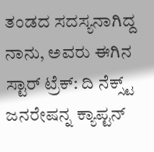ತಂಡದ ಸದಸ್ಯನಾಗಿದ್ದ ನಾನು, ಅವರು ಈಗಿನ ಸ್ಟಾರ್ ಟ್ರೆಕ್: ದಿ ನೆಕ್ಸ್ಟ್ ಜನರೇಷನ್ನ ಕ್ಯಾಪ್ಟನ್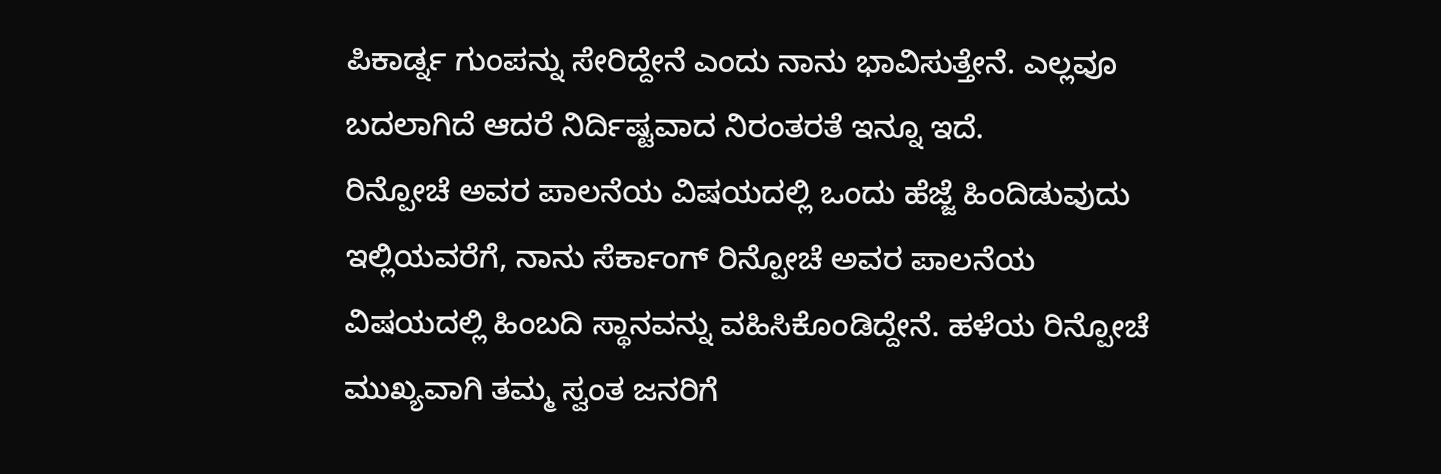ಪಿಕಾರ್ಡ್ನ ಗುಂಪನ್ನು ಸೇರಿದ್ದೇನೆ ಎಂದು ನಾನು ಭಾವಿಸುತ್ತೇನೆ. ಎಲ್ಲವೂ ಬದಲಾಗಿದೆ ಆದರೆ ನಿರ್ದಿಷ್ಟವಾದ ನಿರಂತರತೆ ಇನ್ನೂ ಇದೆ.
ರಿನ್ಪೋಚೆ ಅವರ ಪಾಲನೆಯ ವಿಷಯದಲ್ಲಿ ಒಂದು ಹೆಜ್ಜೆ ಹಿಂದಿಡುವುದು
ಇಲ್ಲಿಯವರೆಗೆ, ನಾನು ಸೆರ್ಕಾಂಗ್ ರಿನ್ಪೋಚೆ ಅವರ ಪಾಲನೆಯ ವಿಷಯದಲ್ಲಿ ಹಿಂಬದಿ ಸ್ಥಾನವನ್ನು ವಹಿಸಿಕೊಂಡಿದ್ದೇನೆ. ಹಳೆಯ ರಿನ್ಪೋಚೆ ಮುಖ್ಯವಾಗಿ ತಮ್ಮ ಸ್ವಂತ ಜನರಿಗೆ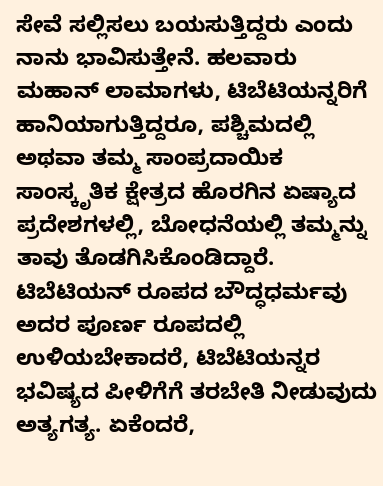ಸೇವೆ ಸಲ್ಲಿಸಲು ಬಯಸುತ್ತಿದ್ದರು ಎಂದು ನಾನು ಭಾವಿಸುತ್ತೇನೆ. ಹಲವಾರು ಮಹಾನ್ ಲಾಮಾಗಳು, ಟಿಬೆಟಿಯನ್ನರಿಗೆ ಹಾನಿಯಾಗುತ್ತಿದ್ದರೂ, ಪಶ್ಚಿಮದಲ್ಲಿ ಅಥವಾ ತಮ್ಮ ಸಾಂಪ್ರದಾಯಿಕ ಸಾಂಸ್ಕೃತಿಕ ಕ್ಷೇತ್ರದ ಹೊರಗಿನ ಏಷ್ಯಾದ ಪ್ರದೇಶಗಳಲ್ಲಿ, ಬೋಧನೆಯಲ್ಲಿ ತಮ್ಮನ್ನು ತಾವು ತೊಡಗಿಸಿಕೊಂಡಿದ್ದಾರೆ. ಟಿಬೆಟಿಯನ್ ರೂಪದ ಬೌದ್ಧಧರ್ಮವು ಅದರ ಪೂರ್ಣ ರೂಪದಲ್ಲಿ ಉಳಿಯಬೇಕಾದರೆ, ಟಿಬೆಟಿಯನ್ನರ ಭವಿಷ್ಯದ ಪೀಳಿಗೆಗೆ ತರಬೇತಿ ನೀಡುವುದು ಅತ್ಯಗತ್ಯ. ಏಕೆಂದರೆ,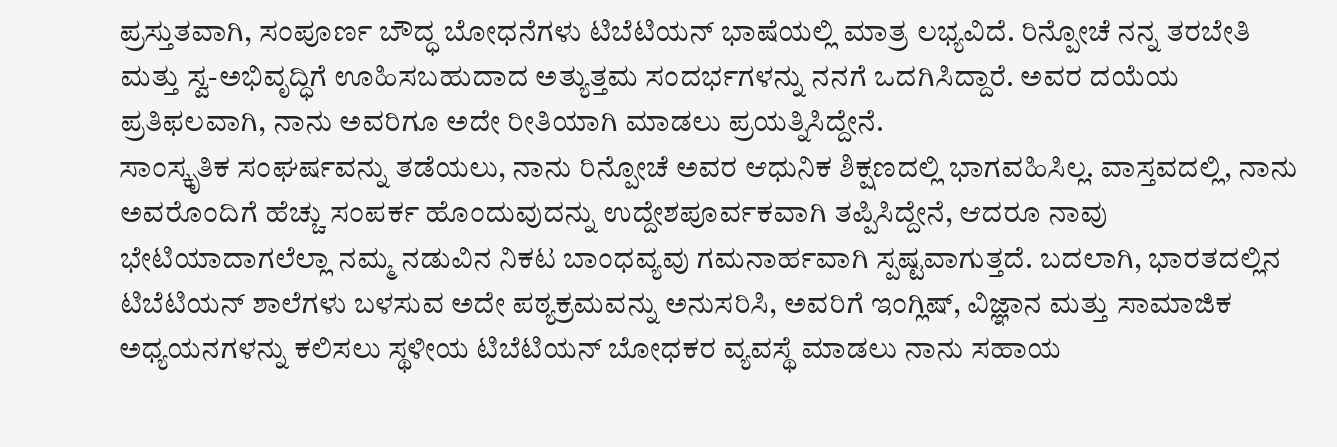ಪ್ರಸ್ತುತವಾಗಿ, ಸಂಪೂರ್ಣ ಬೌದ್ಧ ಬೋಧನೆಗಳು ಟಿಬೆಟಿಯನ್ ಭಾಷೆಯಲ್ಲಿ ಮಾತ್ರ ಲಭ್ಯವಿದೆ. ರಿನ್ಪೋಚೆ ನನ್ನ ತರಬೇತಿ ಮತ್ತು ಸ್ವ-ಅಭಿವೃದ್ಧಿಗೆ ಊಹಿಸಬಹುದಾದ ಅತ್ಯುತ್ತಮ ಸಂದರ್ಭಗಳನ್ನು ನನಗೆ ಒದಗಿಸಿದ್ದಾರೆ. ಅವರ ದಯೆಯ ಪ್ರತಿಫಲವಾಗಿ, ನಾನು ಅವರಿಗೂ ಅದೇ ರೀತಿಯಾಗಿ ಮಾಡಲು ಪ್ರಯತ್ನಿಸಿದ್ದೇನೆ.
ಸಾಂಸ್ಕೃತಿಕ ಸಂಘರ್ಷವನ್ನು ತಡೆಯಲು, ನಾನು ರಿನ್ಪೋಚೆ ಅವರ ಆಧುನಿಕ ಶಿಕ್ಷಣದಲ್ಲಿ ಭಾಗವಹಿಸಿಲ್ಲ. ವಾಸ್ತವದಲ್ಲಿ, ನಾನು ಅವರೊಂದಿಗೆ ಹೆಚ್ಚು ಸಂಪರ್ಕ ಹೊಂದುವುದನ್ನು ಉದ್ದೇಶಪೂರ್ವಕವಾಗಿ ತಪ್ಪಿಸಿದ್ದೇನೆ, ಆದರೂ ನಾವು ಭೇಟಿಯಾದಾಗಲೆಲ್ಲಾ ನಮ್ಮ ನಡುವಿನ ನಿಕಟ ಬಾಂಧವ್ಯವು ಗಮನಾರ್ಹವಾಗಿ ಸ್ಪಷ್ಟವಾಗುತ್ತದೆ. ಬದಲಾಗಿ, ಭಾರತದಲ್ಲಿನ ಟಿಬೆಟಿಯನ್ ಶಾಲೆಗಳು ಬಳಸುವ ಅದೇ ಪಠ್ಯಕ್ರಮವನ್ನು ಅನುಸರಿಸಿ, ಅವರಿಗೆ ಇಂಗ್ಲಿಷ್, ವಿಜ್ಞಾನ ಮತ್ತು ಸಾಮಾಜಿಕ ಅಧ್ಯಯನಗಳನ್ನು ಕಲಿಸಲು ಸ್ಥಳೀಯ ಟಿಬೆಟಿಯನ್ ಬೋಧಕರ ವ್ಯವಸ್ಥೆ ಮಾಡಲು ನಾನು ಸಹಾಯ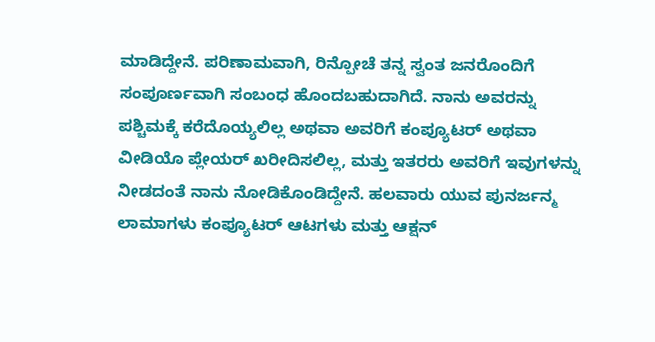ಮಾಡಿದ್ದೇನೆ. ಪರಿಣಾಮವಾಗಿ, ರಿನ್ಪೋಚೆ ತನ್ನ ಸ್ವಂತ ಜನರೊಂದಿಗೆ ಸಂಪೂರ್ಣವಾಗಿ ಸಂಬಂಧ ಹೊಂದಬಹುದಾಗಿದೆ. ನಾನು ಅವರನ್ನು ಪಶ್ಚಿಮಕ್ಕೆ ಕರೆದೊಯ್ಯಲಿಲ್ಲ ಅಥವಾ ಅವರಿಗೆ ಕಂಪ್ಯೂಟರ್ ಅಥವಾ ವೀಡಿಯೊ ಪ್ಲೇಯರ್ ಖರೀದಿಸಲಿಲ್ಲ, ಮತ್ತು ಇತರರು ಅವರಿಗೆ ಇವುಗಳನ್ನು ನೀಡದಂತೆ ನಾನು ನೋಡಿಕೊಂಡಿದ್ದೇನೆ. ಹಲವಾರು ಯುವ ಪುನರ್ಜನ್ಮ ಲಾಮಾಗಳು ಕಂಪ್ಯೂಟರ್ ಆಟಗಳು ಮತ್ತು ಆಕ್ಷನ್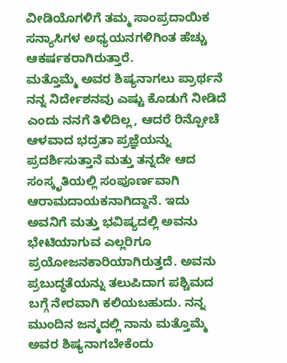ವೀಡಿಯೊಗಳಿಗೆ ತಮ್ಮ ಸಾಂಪ್ರದಾಯಿಕ ಸನ್ಯಾಸಿಗಳ ಅಧ್ಯಯನಗಳಿಗಿಂತ ಹೆಚ್ಚು ಆಕರ್ಷಕರಾಗಿರುತ್ತಾರೆ.
ಮತ್ತೊಮ್ಮೆ ಅವರ ಶಿಷ್ಯನಾಗಲು ಪ್ರಾರ್ಥನೆ
ನನ್ನ ನಿರ್ದೇಶನವು ಎಷ್ಟು ಕೊಡುಗೆ ನೀಡಿದೆ ಎಂದು ನನಗೆ ತಿಳಿದಿಲ್ಲ, ಆದರೆ ರಿನ್ಪೋಚೆ ಆಳವಾದ ಭದ್ರತಾ ಪ್ರಜ್ಞೆಯನ್ನು ಪ್ರದರ್ಶಿಸುತ್ತಾನೆ ಮತ್ತು ತನ್ನದೇ ಆದ ಸಂಸ್ಕೃತಿಯಲ್ಲಿ ಸಂಪೂರ್ಣವಾಗಿ ಆರಾಮದಾಯಕನಾಗಿದ್ದಾನೆ. ಇದು ಅವನಿಗೆ ಮತ್ತು ಭವಿಷ್ಯದಲ್ಲಿ ಅವನು ಭೇಟಿಯಾಗುವ ಎಲ್ಲರಿಗೂ ಪ್ರಯೋಜನಕಾರಿಯಾಗಿರುತ್ತದೆ. ಅವನು ಪ್ರಬುದ್ಧತೆಯನ್ನು ತಲುಪಿದಾಗ ಪಶ್ಚಿಮದ ಬಗ್ಗೆ ನೇರವಾಗಿ ಕಲಿಯಬಹುದು. ನನ್ನ ಮುಂದಿನ ಜನ್ಮದಲ್ಲಿ ನಾನು ಮತ್ತೊಮ್ಮೆ ಅವರ ಶಿಷ್ಯನಾಗಬೇಕೆಂದು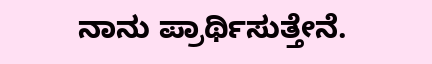ನಾನು ಪ್ರಾರ್ಥಿಸುತ್ತೇನೆ.